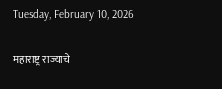Tuesday, February 10, 2026

महाराष्ट्र राज्याचे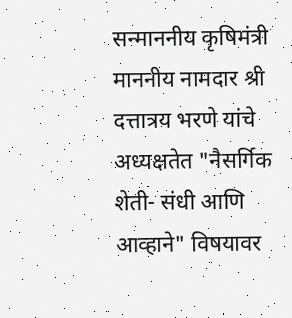सन्माननीय कृषिमंत्री माननीय नामदार श्री दत्तात्रय भरणे यांचे अध्यक्षतेत "नैसर्गिक शेती- संधी आणि आव्हाने" विषयावर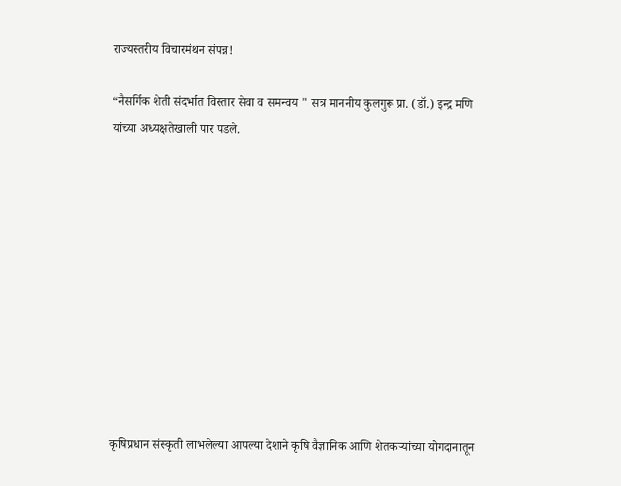राज्यस्तरीय विचारमंथन संपन्न!

“नैसर्गिक शेती संदर्भात विस्तार सेवा व समन्वय " सत्र माननीय कुलगुरू प्रा. (डॉ.) इन्द्र मणि यांच्या अध्यक्षतेखाली पार पडले.











कृषिप्रधान संस्कृती लाभलेल्या आपल्या देशाने कृषि वैज्ञानिक आणि शेतकऱ्यांच्या योगदानातून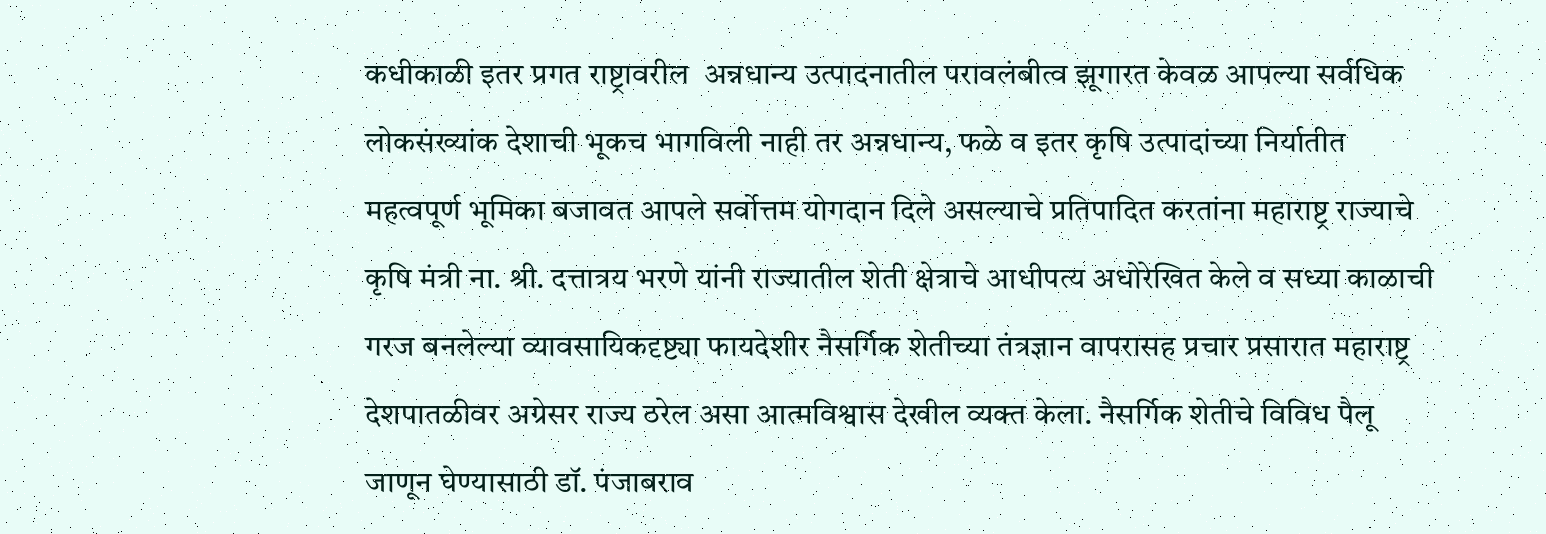कधीकाळी इतर प्रगत राष्ट्रावरील  अन्नधान्य उत्पादनातील परावलंबीत्व झूगारत केवळ आपल्या सर्वधिक लोकसंख्यांक देशाची भूकच भागविली नाही तर अन्नधान्य, फळे व इतर कृषि उत्पादांच्या निर्यातीत महत्वपूर्ण भूमिका बजावत आपले सर्वोत्तम योगदान दिले असल्याचे प्रतिपादित करतांना महाराष्ट्र राज्याचे कृषि मंत्री ना. श्री. दत्तात्रय भरणे यांनी राज्यातील शेती क्षेत्राचे आधीपत्य अधोरेखित केले व सध्या काळाची गरज बनलेल्या व्यावसायिकदृष्ट्या फायदेशीर नैसर्गिक शेतीच्या तंत्रज्ञान वापरासह प्रचार प्रसारात महाराष्ट्र देशपातळीवर अग्रेसर राज्य ठरेल असा आत्मविश्वास देखील व्यक्त केला. नैसर्गिक शेतीचे विविध पैलू जाणून घेण्यासाठी डॉ. पंजाबराव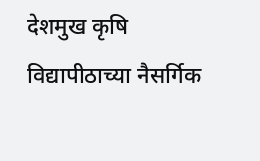देशमुख कृषि विद्यापीठाच्या नैसर्गिक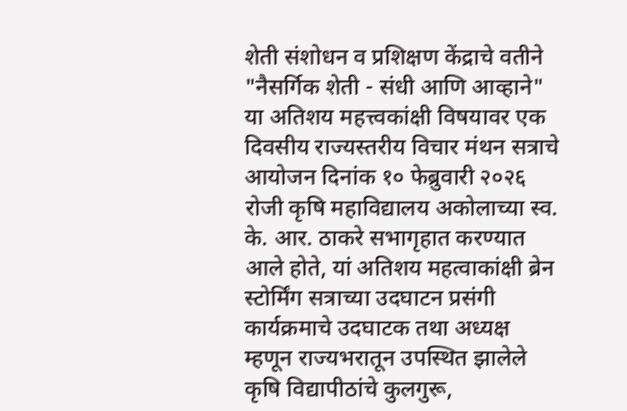शेती संशोधन व प्रशिक्षण केंद्राचे वतीने "नैसर्गिक शेती - संधी आणि आव्हाने" या अतिशय महत्त्वकांक्षी विषयावर एक दिवसीय राज्यस्तरीय विचार मंथन सत्राचे आयोजन दिनांक १० फेब्रुवारी २०२६ रोजी कृषि महाविद्यालय अकोलाच्या स्व. के. आर. ठाकरे सभागृहात करण्यात आले होते, यां अतिशय महत्वाकांक्षी ब्रेन स्टोर्मिंग सत्राच्या उदघाटन प्रसंगी कार्यक्रमाचे उदघाटक तथा अध्यक्ष म्हणून राज्यभरातून उपस्थित झालेले कृषि विद्यापीठांचे कुलगुरू,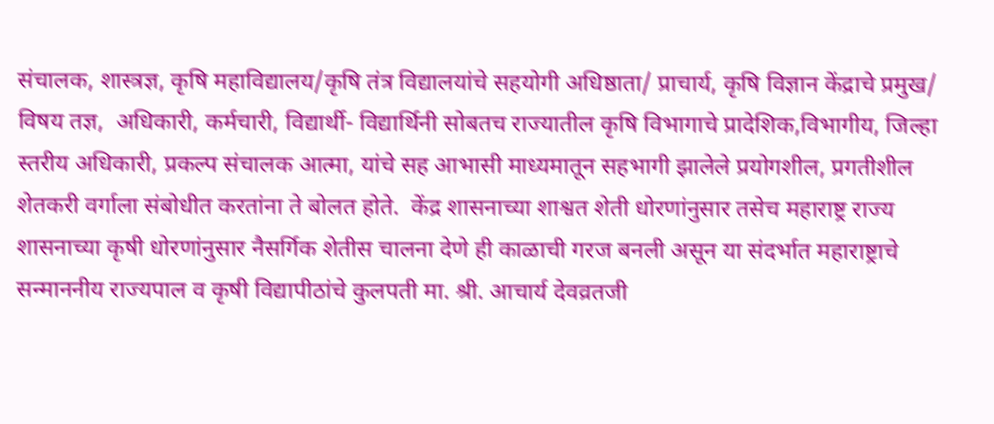संचालक, शास्त्रज्ञ, कृषि महाविद्यालय/कृषि तंत्र विद्यालयांचे सहयोगी अधिष्ठाता/ प्राचार्य, कृषि विज्ञान केंद्राचे प्रमुख/ विषय तज्ञ,  अधिकारी, कर्मचारी, विद्यार्थी- विद्यार्थिनी सोबतच राज्यातील कृषि विभागाचे प्रादेशिक,विभागीय, जिल्हा स्तरीय अधिकारी, प्रकल्प संचालक आत्मा, यांचे सह आभासी माध्यमातून सहभागी झालेले प्रयोगशील, प्रगतीशील शेतकरी वर्गाला संबोधीत करतांना ते बोलत होते.  केंद्र शासनाच्या शाश्वत शेती धोरणांनुसार तसेच महाराष्ट्र राज्य शासनाच्या कृषी धोरणांनुसार नैसर्गिक शेतीस चालना देणे ही काळाची गरज बनली असून या संदर्भात महाराष्ट्राचे सन्माननीय राज्यपाल व कृषी विद्यापीठांचे कुलपती मा. श्री. आचार्य देवव्रतजी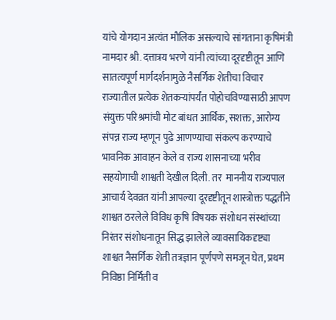यांचे योगदान अत्यंत मौलिक असल्याचे सांगताना कृषिमंत्री नामदार श्री. दत्तात्रय भरणे यांनी त्यांच्या दूरदृष्टीतून आणि सातत्यपूर्ण मार्गदर्शनामुळे नैसर्गिक शेतीचा विचार राज्यातील प्रत्येक शेतकऱ्यांपर्यंत पोहोचविण्यासाठी आपण संयुक्त परिश्रमांची मोट बांधत आर्थिक, सशक्त, आरोग्य  संपन्न राज्य म्हणून पुढे आणण्याचा संकल्प करण्याचे भावनिक आवाहन केले व राज्य शासनाच्या भरीव सहयोगाची शाश्वती देखील दिली. तर  माननीय राज्यपाल आचार्य देवव्रत यांनी आपल्या दूरदृष्टीतून शास्त्रोक्त पद्धतीने शाश्वत ठरलेले विविध कृषि विषयक संशोधन संस्थांच्या निरंतर संशोधनातून सिद्ध झालेले व्यावसायिकदृष्ट्या शाश्वत नैसर्गिक शेती तत्रज्ञान पूर्णपणे समजून घेत, प्रथम निविष्ठा निर्मिती व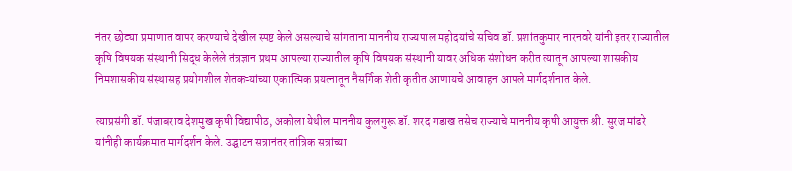नंतर छोट्या प्रमाणात वापर करण्याचे देखील स्पष्ट केले असल्याचे सांगताना माननीय राज्यपाल महोदयांचे सचिव डॉ. प्रशांतकुमार नारनवरे यांनी इतर राज्यातील कृषि विषयक संस्थानी सिद्ध केलेले तंत्रज्ञान प्रथम आपल्या राज्यातील कृषि विषयक संस्थानी यावर अधिक संशोधन करीत त्यातून आपल्या शासकीय निमशासकीय संस्थासह प्रयोगशील शेतकऱ्यांच्या एकात्मिक प्रयत्नातून नैसर्गिक शेती कृतीत आणायचे आवाहन आपले मार्गदर्शनात केले.

त्याप्रसंगी डॉ. पंजाबराव देशमुख कृषी विद्यापीठ, अकोला येथील माननीय कुलगुरू डॉ. शरद गडाख तसेच राज्याचे माननीय कृषी आयुक्त श्री. सुरज मांढरे यांनीही कार्यक्रमात मार्गदर्शन केले. उद्घाटन सत्रानंतर तांत्रिक सत्रांच्या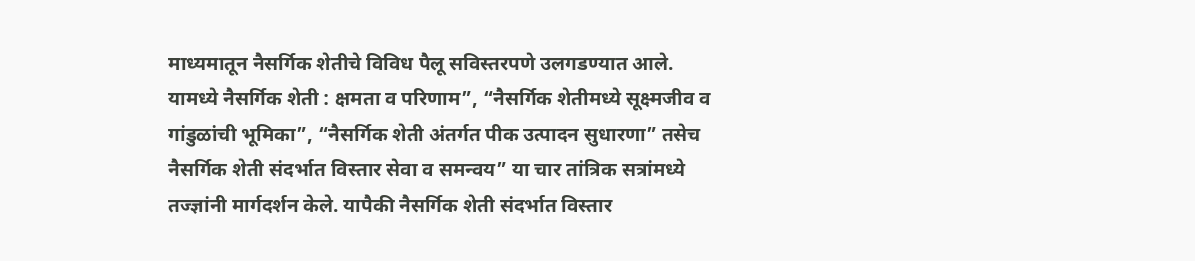माध्यमातून नैसर्गिक शेतीचे विविध पैलू सविस्तरपणे उलगडण्यात आले. यामध्ये नैसर्गिक शेती : क्षमता व परिणाम”, “नैसर्गिक शेतीमध्ये सूक्ष्मजीव व गांडुळांची भूमिका”, “नैसर्गिक शेती अंतर्गत पीक उत्पादन सुधारणा” तसेच नैसर्गिक शेती संदर्भात विस्तार सेवा व समन्वय” या चार तांत्रिक सत्रांमध्ये तज्ज्ञांनी मार्गदर्शन केले. यापैकी नैसर्गिक शेती संदर्भात विस्तार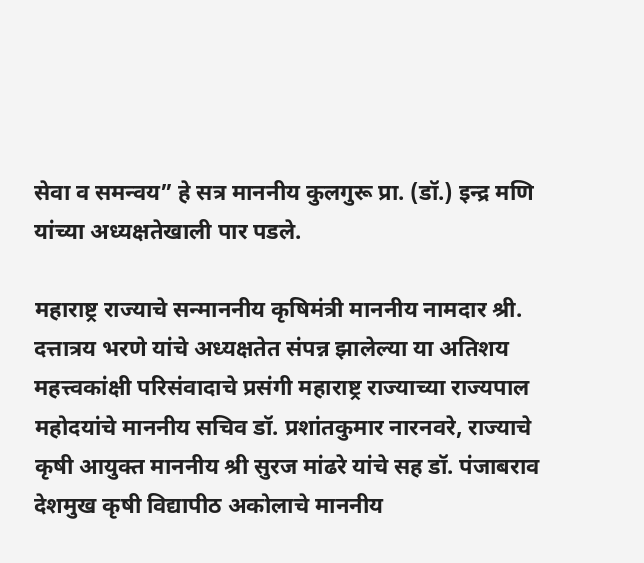सेवा व समन्वय” हे सत्र माननीय कुलगुरू प्रा. (डॉ.) इन्द्र मणि यांच्या अध्यक्षतेखाली पार पडले.

महाराष्ट्र राज्याचे सन्माननीय कृषिमंत्री माननीय नामदार श्री. दत्तात्रय भरणे यांचे अध्यक्षतेत संपन्न झालेल्या या अतिशय महत्त्वकांक्षी परिसंवादाचे प्रसंगी महाराष्ट्र राज्याच्या राज्यपाल महोदयांचे माननीय सचिव डॉ. प्रशांतकुमार नारनवरे, राज्याचे कृषी आयुक्त माननीय श्री सुरज मांढरे यांचे सह डॉ. पंजाबराव देशमुख कृषी विद्यापीठ अकोलाचे माननीय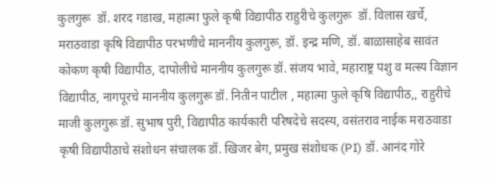कुलगुरू  डॉ. शरद गडाख, महात्मा फुले कृषी विद्यापीठ राहुरीचे कुलगुरू  डॉ. विलास खर्चे, मराठवाडा कृषि विद्यापीठ परभणीचे माननीय कुलगुरू, डॉ. इन्द्र मणि, डॉ. बाळासाहेब सावंत कोकण कृषी विद्यापीठ, दापोलीचे माननीय कुलगुरू डॉ. संजय भावे, महाराष्ट्र पशु व मत्स्य विज्ञान विद्यापीठ, नागपूरचे माननीय कुलगुरू डॉ. नितीन पाटील , महात्मा फुले कृषि विद्यापीठ,, राहुरीचे माजी कुलगुरू डॉ. सुभाष पुरी, विद्यापीठ कार्यकारी परिषदेचे सदस्य, वसंतराव नाईक मराठवाडा कृषी विद्यापीठाचे संशोधन संचालक डॉ. खिजर बेग, प्रमुख संशोधक (PI) डॉ. आनंद गोरे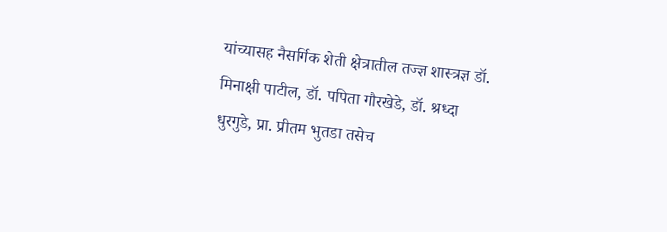यांच्यासह नैसर्गिक शेती क्षेत्रातील तज्ज्ञ शास्त्रज्ञ डॉ. मिनाक्षी पाटील, डॉ. पपिता गौरखेडे, डॉ. श्रध्दा धुरगुडे, प्रा. प्रीतम भुतडा तसेच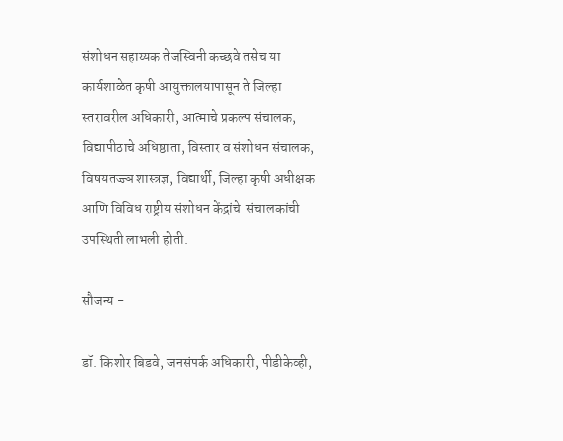संशोधन सहाय्यक तेजस्विनी कच्छवे तसेच या कार्यशाळेत कृषी आयुक्तालयापासून ते जिल्हा स्तरावरील अधिकारी, आत्माचे प्रकल्प संचालक, विद्यापीठाचे अधिष्ठाता, विस्तार व संशोधन संचालक, विषयतज्ज्ञ शास्त्रज्ञ, विद्यार्थी, जिल्हा कृषी अधीक्षक आणि विविध राष्ट्रीय संशोधन केंद्रांचे  संचालकांची उपस्थिती लाभली होती.

सौजन्य -

डॉ. किशोर बिडवे, जनसंपर्क अधिकारी, पीडीकेव्ही,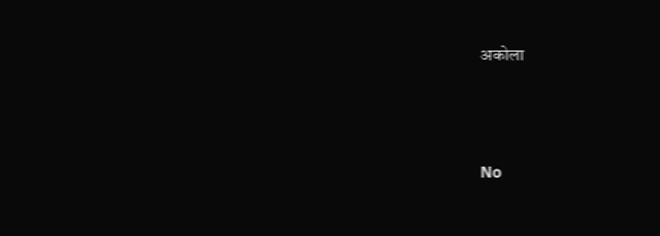अकोला





No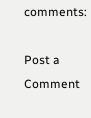comments:

Post a Comment